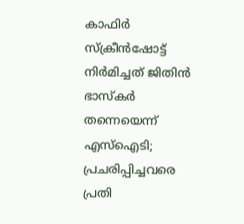കാഫിർ സ്ക്രീൻഷോട്ട് നിർമിച്ചത് ജിതിൻ ഭാസ്കർ തന്നെയെന്ന് എസ്ഐടി; പ്രചരിപ്പിച്ചവരെ പ്രതി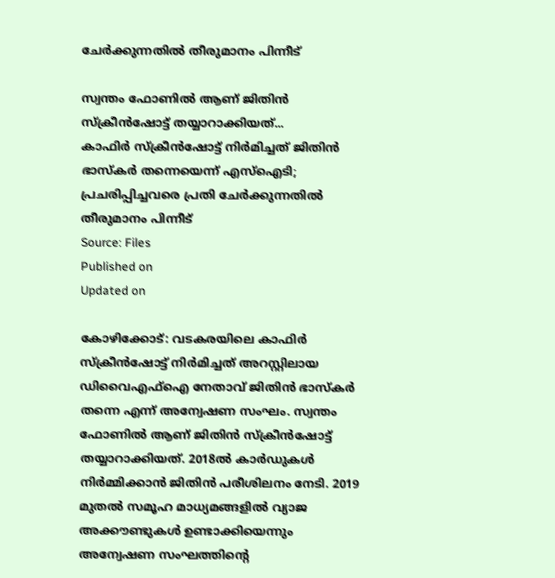ചേര്‍ക്കുന്നതില്‍ തീരുമാനം പിന്നീട്

സ്വന്തം ഫോണിൽ ആണ് ജിതിൻ സ്ക്രീൻഷോട്ട് തയ്യാറാക്കിയത്...
കാഫിർ സ്ക്രീൻഷോട്ട് നിർമിച്ചത് ജിതിൻ ഭാസ്കർ തന്നെയെന്ന് എസ്ഐടി; പ്രചരിപ്പിച്ചവരെ പ്രതി ചേര്‍ക്കുന്നതില്‍ തീരുമാനം പിന്നീട്
Source: Files
Published on
Updated on

കോഴിക്കോട്: വടകരയിലെ കാഫിർ സ്ക്രീൻഷോട്ട് നിർമിച്ചത് അറസ്റ്റിലായ ഡിവൈഎഫ്ഐ നേതാവ് ജിതിൻ ഭാസ്കർ തന്നെ എന്ന് അന്വേഷണ സംഘം. സ്വന്തം ഫോണിൽ ആണ് ജിതിൻ സ്ക്രീൻഷോട്ട് തയ്യാറാക്കിയത്. 2018ൽ കാർഡുകൾ നിർമ്മിക്കാൻ ജിതിൻ പരീശിലനം നേടി. 2019 മുതൽ സമൂഹ മാധ്യമങ്ങളിൽ വ്യാജ അക്കൗണ്ടുകൾ ഉണ്ടാക്കിയെന്നും അന്വേഷണ സംഘത്തിൻ്റെ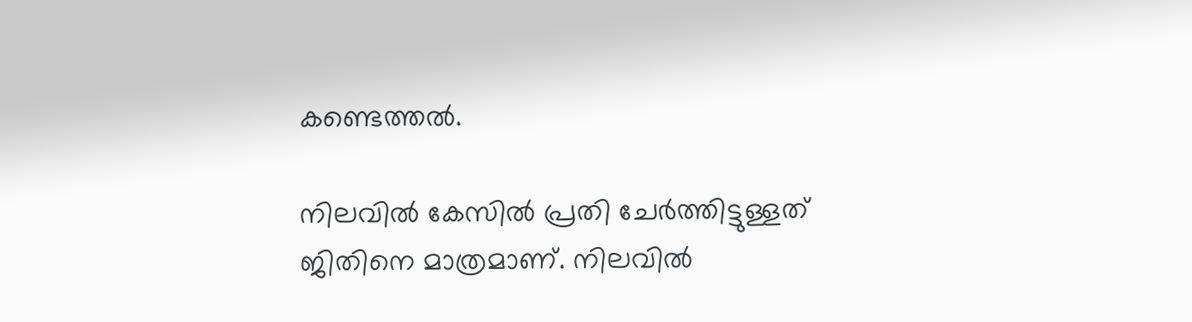കണ്ടെത്തൽ.

നിലവിൽ കേസിൽ പ്രതി ചേർത്തിട്ടുള്ളത് ജിതിനെ മാത്രമാണ്. നിലവിൽ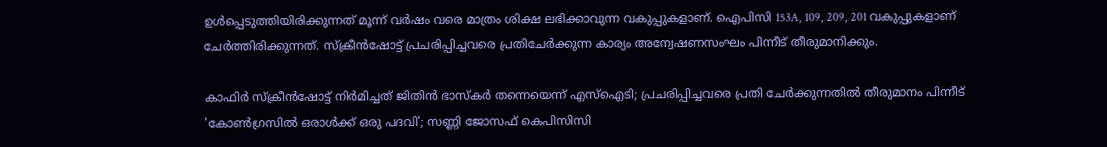ഉൾപ്പെടുത്തിയിരിക്കുന്നത് മൂന്ന് വർഷം വരെ മാത്രം ശിക്ഷ ലഭിക്കാവുന്ന വകുപ്പുകളാണ്. ഐപിസി 153A, 109, 209, 201 വകുപ്പുകളാണ് ചേർത്തിരിക്കുന്നത്. സ്ക്രീൻഷോട്ട് പ്രചരിപ്പിച്ചവരെ പ്രതിചേർക്കുന്ന കാര്യം അന്വേഷണസംഘം പിന്നീട് തീരുമാനിക്കും.

കാഫിർ സ്ക്രീൻഷോട്ട് നിർമിച്ചത് ജിതിൻ ഭാസ്കർ തന്നെയെന്ന് എസ്ഐടി; പ്രചരിപ്പിച്ചവരെ പ്രതി ചേര്‍ക്കുന്നതില്‍ തീരുമാനം പിന്നീട്
'കോൺഗ്രസിൽ ഒരാൾക്ക് ഒരു പദവി'; സണ്ണി ജോസഫ് കെപിസിസി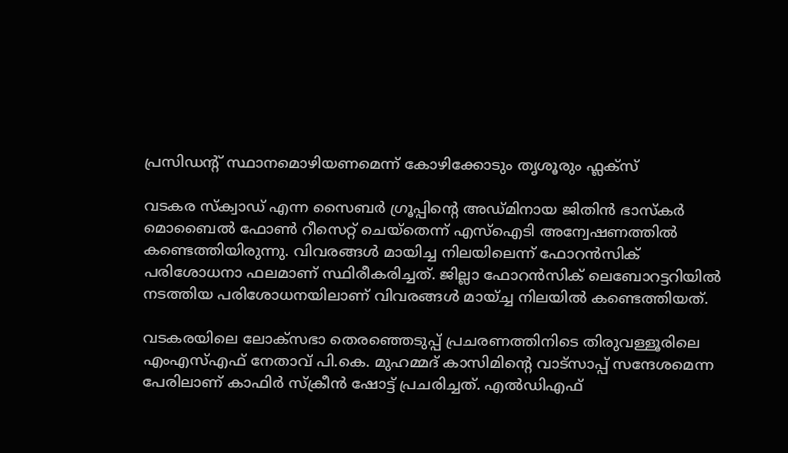പ്രസിഡൻ്റ് സ്ഥാനമൊഴിയണമെന്ന് കോഴിക്കോടും തൃശൂരും ഫ്ലക്സ്

വടകര സ്ക്വാഡ് എന്ന സൈബർ ഗ്രൂപ്പിൻ്റെ അഡ്മിനായ ജിതിൻ ഭാസ്കർ മൊബൈൽ ഫോൺ റീസെറ്റ് ചെയ്തെന്ന് എസ്ഐടി അന്വേഷണത്തിൽ കണ്ടെത്തിയിരുന്നു. വിവരങ്ങൾ മായിച്ച നിലയിലെന്ന് ഫോറൻസിക് പരിശോധനാ ഫലമാണ് സ്ഥിരീകരിച്ചത്. ജില്ലാ ഫോറൻസിക് ലെബോറട്ടറിയിൽ നടത്തിയ പരിശോധനയിലാണ് വിവരങ്ങൾ മായ്ച്ച നിലയിൽ കണ്ടെത്തിയത്.

വടകരയിലെ ലോക്സഭാ തെരഞ്ഞെടുപ്പ് പ്രചരണത്തിനിടെ തിരുവള്ളൂരിലെ എംഎസ്എഫ് നേതാവ് പി.കെ. മുഹമ്മദ് കാസിമിൻ്റെ വാട്‌സാപ്പ് സന്ദേശമെന്ന പേരിലാണ് കാഫിര്‍ സ്‌ക്രീന്‍ ഷോട്ട് പ്രചരിച്ചത്. എല്‍ഡിഎഫ്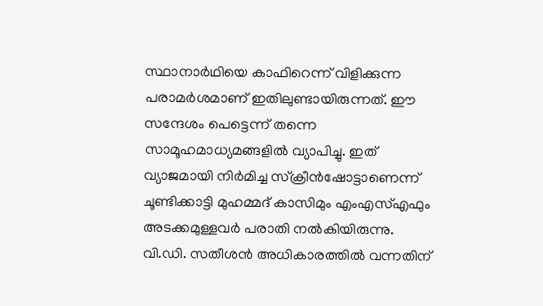സ്ഥാനാര്‍ഥിയെ കാഫിറെന്ന് വിളിക്കുന്ന പരാമര്‍ശമാണ് ഇതിലുണ്ടായിരുന്നത്. ഈ സന്ദേശം പെട്ടെന്ന് തന്നെ സാമൂഹമാധ്യമങ്ങളില്‍ വ്യാപിച്ചു. ഇത് വ്യാജമായി നിര്‍മിച്ച സ്‌ക്രീന്‍ഷോട്ടാണെന്ന് ചൂണ്ടിക്കാട്ടി മുഹമ്മദ് കാസിമും എംഎസ്എഫും അടക്കമുള്ളവര്‍ പരാതി നല്‍കിയിരുന്നു. വി.ഡി. സതീശൻ അധികാരത്തിൽ വന്നതിന്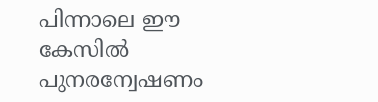പിന്നാലെ ഈ കേസിൽ പുനരന്വേഷണം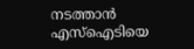നടത്താൻ എസ്ഐടിയെ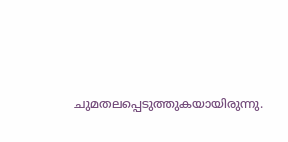ചുമതലപ്പെടുത്തുകയായിരുന്നു.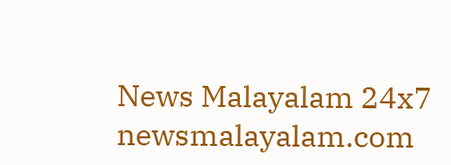News Malayalam 24x7
newsmalayalam.com